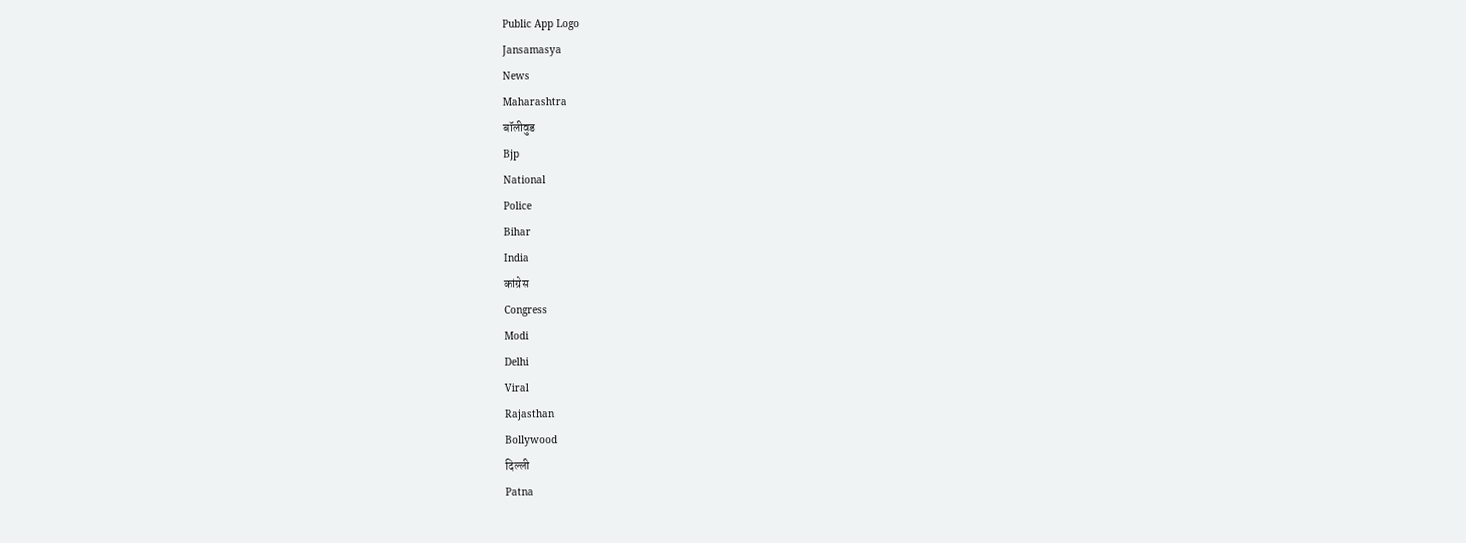Public App Logo
Jansamasya
News
Maharashtra
बॉलीवुड
Bjp
National
Police
Bihar
India
कांग्रेस
Congress
Modi
Delhi
Viral
Rajasthan
Bollywood
दिल्ली
Patna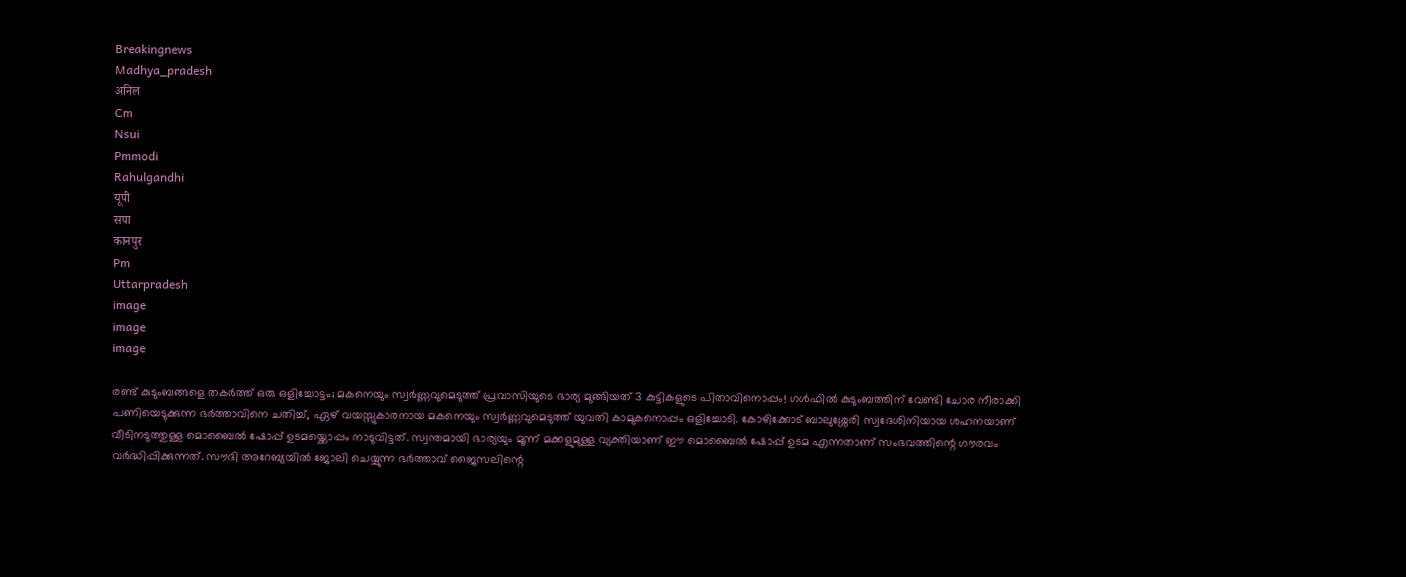Breakingnews
Madhya_pradesh
अनिल
Cm
Nsui
Pmmodi
Rahulgandhi
यूपी
सपा
कानपुर
Pm
Uttarpradesh
image
image
image

രണ്ട് കുടുംബങ്ങളെ തകർത്ത് ഒരു ഒളിച്ചോട്ടം; മകനെയും സ്വർണ്ണവുമെടുത്ത് പ്രവാസിയുടെ ഭാര്യ മുങ്ങിയത് 3 കുട്ടികളുടെ പിതാവിനൊപ്പം! ഗൾഫിൽ കുടുംബത്തിന് വേണ്ടി ചോര നീരാക്കി പണിയെടുക്കുന്ന ഭർത്താവിനെ ചതിച്ച്, ഏഴ് വയസ്സുകാരനായ മകനെയും സ്വർണ്ണവുമെടുത്ത് യുവതി കാമുകനൊപ്പം ഒളിച്ചോടി. കോഴിക്കോട് ബാലുശ്ശേരി സ്വദേശിനിയായ ശഹനയാണ് വീടിനടുത്തുള്ള മൊബൈൽ ഷോപ്പ് ഉടമയ്ക്കൊപ്പം നാടുവിട്ടത്. സ്വന്തമായി ഭാര്യയും മൂന്ന് മക്കളുമുള്ള വ്യക്തിയാണ് ഈ മൊബൈൽ ഷോപ്പ് ഉടമ എന്നതാണ് സംഭവത്തിന്റെ ഗൗരവം വർദ്ധിപ്പിക്കുന്നത്. സൗദി അറേബ്യയിൽ ജോലി ചെയ്യുന്ന ഭർത്താവ് ജൈസലിന്റെ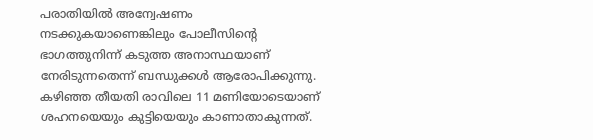പരാതിയിൽ അന്വേഷണം നടക്കുകയാണെങ്കിലും പോലീസിന്റെ ഭാഗത്തുനിന്ന് കടുത്ത അനാസ്ഥയാണ് നേരിടുന്നതെന്ന് ബന്ധുക്കൾ ആരോപിക്കുന്നു. കഴിഞ്ഞ തീയതി രാവിലെ 11 മണിയോടെയാണ് ശഹനയെയും കുട്ടിയെയും കാണാതാകുന്നത്.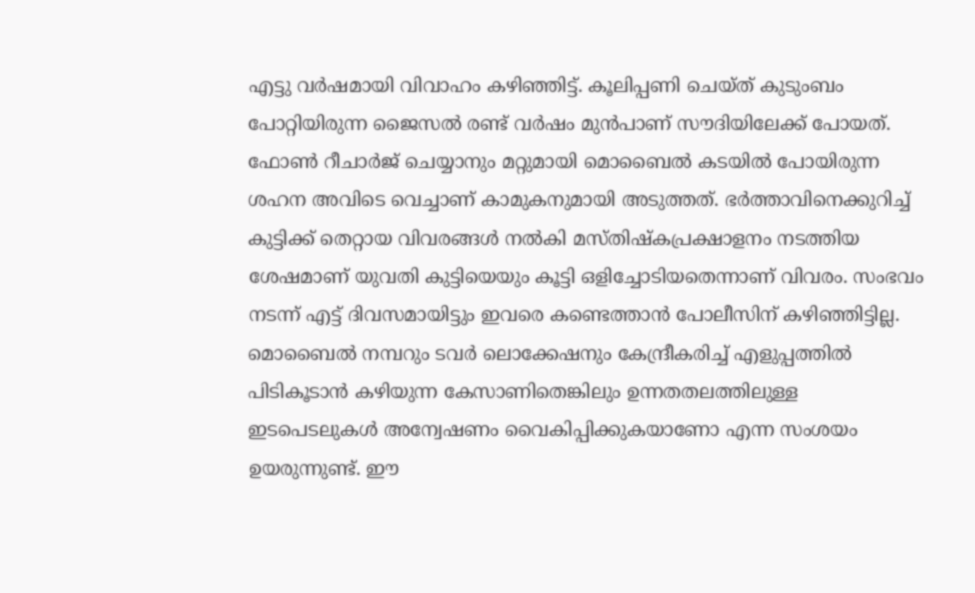എട്ടു വർഷമായി വിവാഹം കഴിഞ്ഞിട്ട്. കൂലിപ്പണി ചെയ്ത് കുടുംബം പോറ്റിയിരുന്ന ജൈസൽ രണ്ട് വർഷം മുൻപാണ് സൗദിയിലേക്ക് പോയത്. ഫോൺ റീചാർജ് ചെയ്യാനും മറ്റുമായി മൊബൈൽ കടയിൽ പോയിരുന്ന ശഹന അവിടെ വെച്ചാണ് കാമുകനുമായി അടുത്തത്. ഭർത്താവിനെക്കുറിച്ച് കുട്ടിക്ക് തെറ്റായ വിവരങ്ങൾ നൽകി മസ്തിഷ്കപ്രക്ഷാളനം നടത്തിയ ശേഷമാണ് യുവതി കുട്ടിയെയും കൂട്ടി ഒളിച്ചോടിയതെന്നാണ് വിവരം. സംഭവം നടന്ന് എട്ട് ദിവസമായിട്ടും ഇവരെ കണ്ടെത്താൻ പോലീസിന് കഴിഞ്ഞിട്ടില്ല. മൊബൈൽ നമ്പറും ടവർ ലൊക്കേഷനും കേന്ദ്രീകരിച്ച് എളുപ്പത്തിൽ പിടികൂടാൻ കഴിയുന്ന കേസാണിതെങ്കിലും ഉന്നതതലത്തിലുള്ള ഇടപെടലുകൾ അന്വേഷണം വൈകിപ്പിക്കുകയാണോ എന്ന സംശയം ഉയരുന്നുണ്ട്. ഈ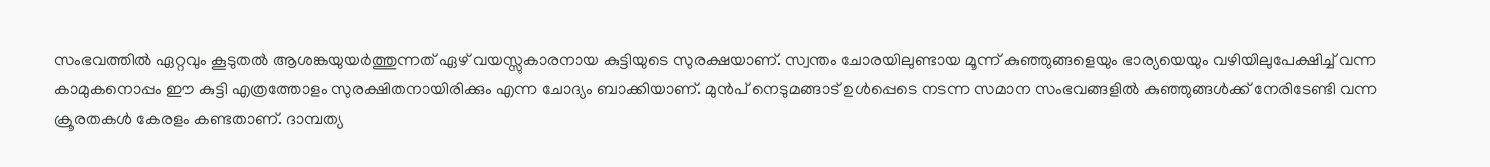സംഭവത്തിൽ ഏറ്റവും കൂടുതൽ ആശങ്കയുയർത്തുന്നത് ഏഴ് വയസ്സുകാരനായ കുട്ടിയുടെ സുരക്ഷയാണ്. സ്വന്തം ചോരയിലുണ്ടായ മൂന്ന് കുഞ്ഞുങ്ങളെയും ഭാര്യയെയും വഴിയിലുപേക്ഷിച്ച് വന്ന കാമുകനൊപ്പം ഈ കുട്ടി എത്രത്തോളം സുരക്ഷിതനായിരിക്കും എന്ന ചോദ്യം ബാക്കിയാണ്. മുൻപ് നെടുമങ്ങാട് ഉൾപ്പെടെ നടന്ന സമാന സംഭവങ്ങളിൽ കുഞ്ഞുങ്ങൾക്ക് നേരിടേണ്ടി വന്ന ക്രൂരതകൾ കേരളം കണ്ടതാണ്. ദാമ്പത്യ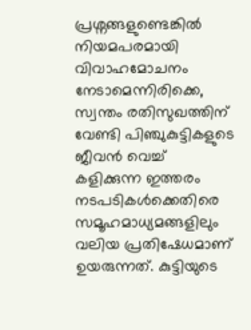പ്രശ്നങ്ങളുണ്ടെങ്കിൽ നിയമപരമായി വിവാഹമോചനം നേടാമെന്നിരിക്കെ, സ്വന്തം രതിസുഖത്തിന് വേണ്ടി പിഞ്ചുകുട്ടികളുടെ ജീവൻ വെച്ച് കളിക്കുന്ന ഇത്തരം നടപടികൾക്കെതിരെ സമൂഹമാധ്യമങ്ങളിലും വലിയ പ്രതിഷേധമാണ് ഉയരുന്നത്. കുട്ടിയുടെ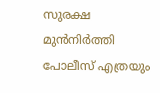സുരക്ഷ മുൻനിർത്തി പോലീസ് എത്രയും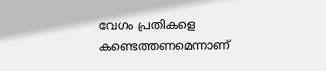വേഗം പ്രതികളെ കണ്ടെത്തണമെന്നാണ്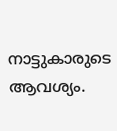നാട്ടുകാരുടെ ആവശ്യം.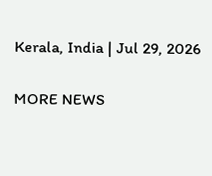Kerala, India | Jul 29, 2026

MORE NEWS